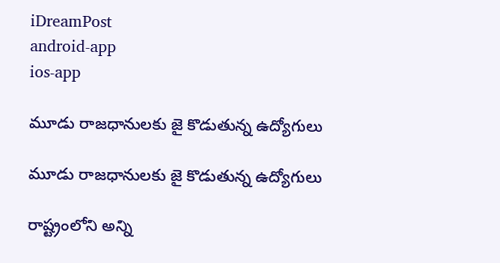iDreamPost
android-app
ios-app

మూడు రాజ‌ధానుల‌కు జై కొడుతున్న ఉద్యోగులు

మూడు రాజ‌ధానుల‌కు జై కొడుతున్న ఉద్యోగులు

రాష్ట్రంలోని అన్ని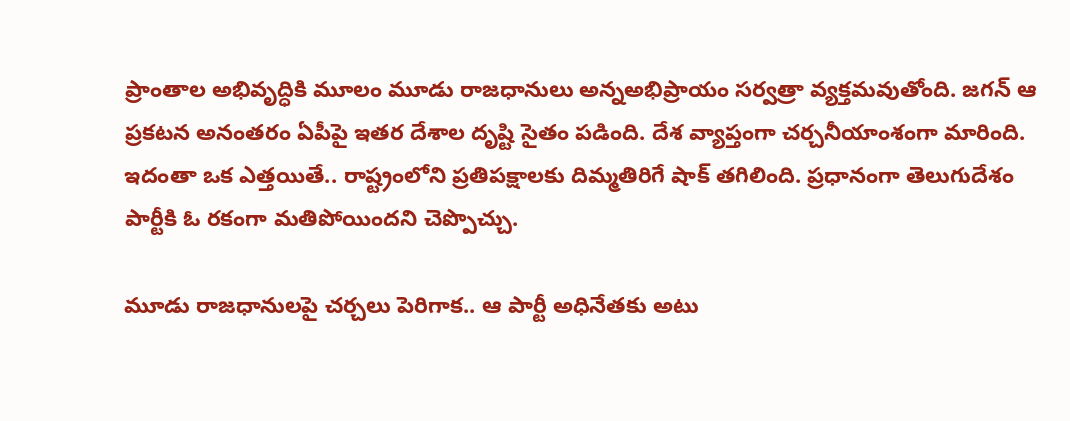ప్రాంతాల అభివృద్ధికి మూలం మూడు రాజ‌ధానులు అన్నఅభిప్రాయం స‌ర్వ‌త్రా వ్య‌క్త‌మ‌వుతోంది. జ‌గ‌న్ ఆ ప్ర‌క‌ట‌న అనంత‌రం ఏపీపై ఇత‌ర దేశాల దృష్టి సైతం ప‌డింది. దేశ వ్యాప్తంగా చ‌ర్చ‌నీయాంశంగా మారింది. ఇదంతా ఒక ఎత్త‌యితే.. రాష్ట్రంలోని ప్ర‌తిప‌క్షాల‌కు దిమ్మ‌తిరిగే షాక్ త‌గిలింది. ప్ర‌ధానంగా తెలుగుదేశం పార్టీకి ఓ ర‌కంగా మ‌తిపోయింద‌ని చెప్పొచ్చు.

మూడు రాజ‌ధానుల‌పై చ‌ర్చలు పెరిగాక‌.. ఆ పార్టీ అధినేత‌కు అటు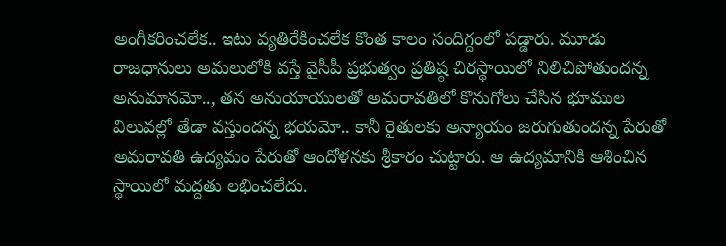అంగీక‌రించ‌లేక‌.. ఇటు వ్య‌తిరేకించ‌లేక కొంత కాలం సందిగ్దంలో ప‌డ్డారు. మూడు రాజ‌ధానులు అమ‌లులోకి వ‌స్తే వైసీపీ ప్ర‌భుత్వం ప్ర‌తిష్ఠ చిర‌స్థాయిలో నిలిచిపోతుంద‌న్న అనుమాన‌మో.., త‌న అనుయాయుల‌తో అమ‌రావ‌తిలో కొనుగోలు చేసిన భూముల విలువ‌ల్లో తేడా వ‌స్తుంద‌న్న భ‌య‌మో.. కానీ రైతుల‌కు అన్యాయం జ‌రుగుతుంద‌న్న పేరుతో అమ‌రావ‌తి ఉద్యమం పేరుతో ఆందోళ‌న‌కు శ్రీ‌కారం చుట్టారు. ఆ ఉద్య‌మానికి ఆశించిన స్థాయిలో మ‌ద్ద‌తు ల‌భించ‌లేదు.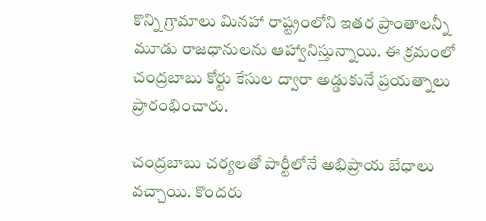కొన్ని గ్రామాలు మిన‌హా రాష్ట్రంలోని ఇత‌ర ప్రాంతాల‌న్నీ మూడు రాజ‌ధానుల‌ను ఆహ్వానిస్తున్నాయి. ఈ క్ర‌మంలో చంద్ర‌బాబు కోర్టు కేసుల ద్వారా అడ్డుకునే ప్ర‌యత్నాలు ప్రారంభించారు.

చంద్ర‌బాబు చ‌ర్య‌ల‌తో పార్టీలోనే అభిప్రాయ బేధాలు వ‌చ్చాయి. కొంద‌రు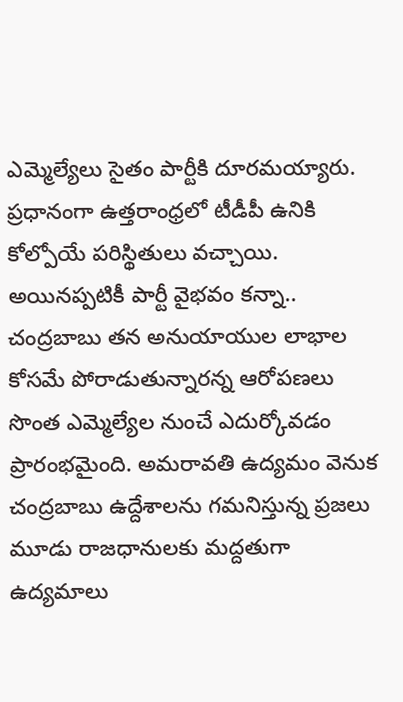ఎమ్మెల్యేలు సైతం పార్టీకి దూర‌మ‌య్యారు. ప్ర‌ధానంగా ఉత్త‌రాంధ్ర‌లో టీడీపీ ఉనికి కోల్పోయే ప‌రిస్థితులు వ‌చ్చాయి. అయిన‌ప్ప‌టికీ పార్టీ వైభ‌వం క‌న్నా.. చంద్ర‌బాబు త‌న అనుయాయుల లాభాల కోస‌మే పోరాడుతున్నార‌న్న ఆరోప‌ణ‌లు సొంత ఎమ్మెల్యేల నుంచే ఎదుర్కోవ‌డం ప్రారంభ‌మైంది. అమ‌రావ‌తి ఉద్య‌మం వెనుక చంద్ర‌బాబు ఉద్దేశాల‌ను గ‌మ‌నిస్తున్న ప్ర‌జ‌లు మూడు రాజ‌ధానుల‌కు మ‌ద్ద‌తుగా ఉద్య‌మాలు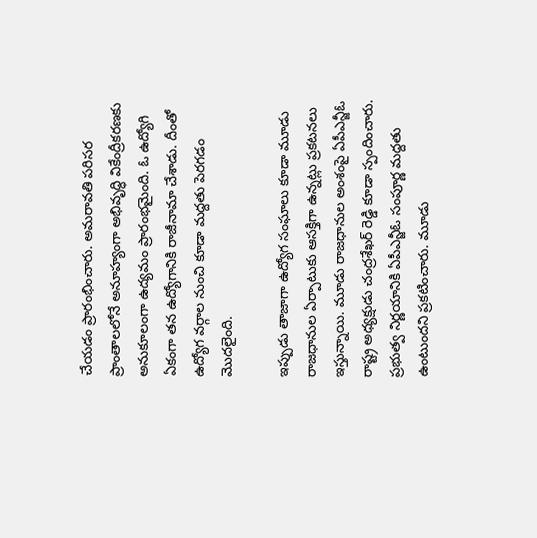చేయ‌డం ప్రారంభించారు. అమ‌రావ‌తి ప‌రిస‌ర ప్రాంతాల‌లోనే అనూహ్యంగా అభివృద్ధి వికేంద్రీక‌ర‌ణ‌కు అనుకూలంగా ఉద్య‌మం ప్రారంభ‌మైంది. ఓ ఉద్యోగి ఏకంగా త‌న ఉద్యోగానికి రాజీనామా చేశాడు. దీంతో ఉద్యోగ వ‌ర్గాల నుంచి కూడా మ‌ద్ద‌తు పెర‌గ‌డం మొద‌లైంది.

ఇప్పుడు తాజాగా ఉద్యోగ సంఘాలు కూడా మూడు రాజ‌ధానుల ఏర్పాటుకు ఆస‌క్తిగా ఉన్న‌ట్లు ప్ర‌క‌ట‌న‌లు ఇస్తున్నాయి. మూడు రాజధానుల అంశంపై ఏపీఎన్జీఓ రాష్ట్ర అధ్యక్షుడు చంద్రశేఖర్ రెడ్డి కూడా స్పందించారు. ప్ర‌భుత్వ నిర్ణ‌యానికి ఏపీఎన్జీఓ సంపూర్ణ మద్దతు ఉంటుందని ప్రకటించారు. మూడు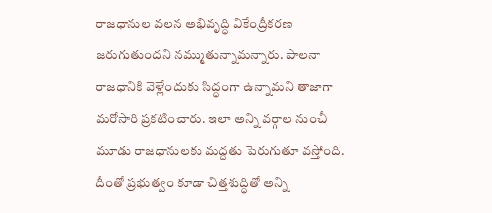రాజధానుల వలన అభివృద్ధి వికేంద్రీకరణ జరుగుతుందని న‌మ్ముతున్నామ‌న్నారు. పాల‌నా రాజ‌ధానికి వెళ్లేందుకు సిద్ధంగా ఉన్నామ‌ని తాజాగా మ‌రోసారి ప్ర‌క‌టించారు. ఇలా అన్ని వ‌ర్గాల నుంచీ మూడు రాజ‌ధానుల‌కు మ‌ద్ద‌తు పెరుగుతూ వ‌స్తోంది. దీంతో ప్ర‌భుత్వం కూడా చిత్త‌శుద్ధితో అన్ని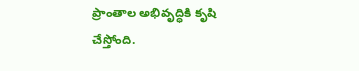ప్రాంతాల అభివృద్ధికి కృషి చేస్తోంది.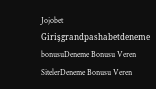Jojobet Girişgrandpashabetdeneme bonusuDeneme Bonusu Veren SitelerDeneme Bonusu Veren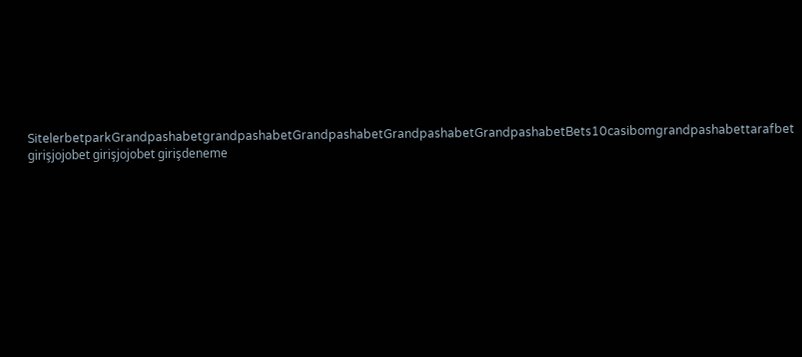SitelerbetparkGrandpashabetgrandpashabetGrandpashabetGrandpashabetGrandpashabetBets10casibomgrandpashabettarafbet girişjojobet girişjojobet girişdeneme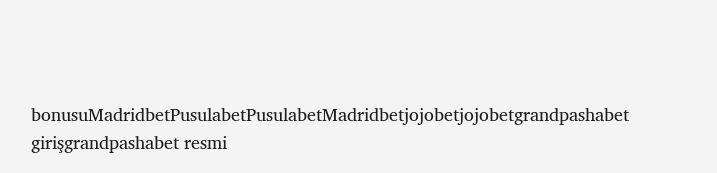bonusuMadridbetPusulabetPusulabetMadridbetjojobetjojobetgrandpashabet girişgrandpashabet resmi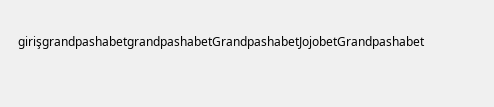girişgrandpashabetgrandpashabetGrandpashabetJojobetGrandpashabet